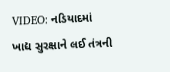VIDEO: નડિયાદમાં ખાદ્ય સુરક્ષાને લઈ તંત્રની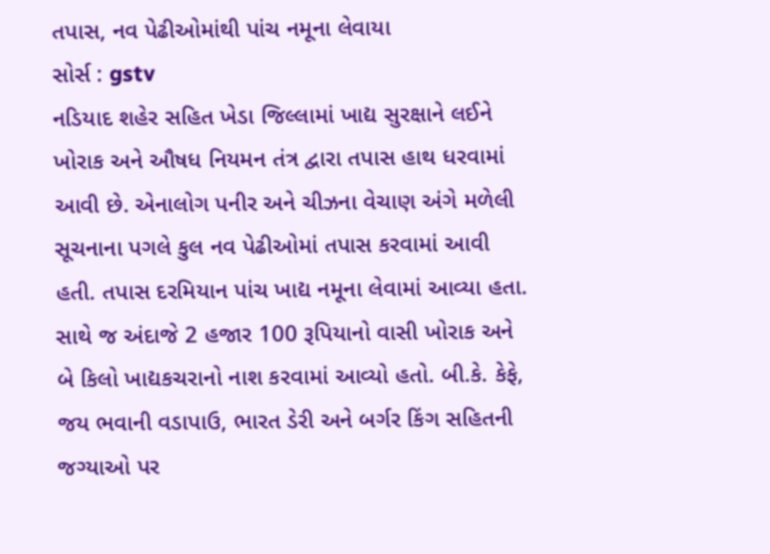તપાસ, નવ પેઢીઓમાંથી પાંચ નમૂના લેવાયા
સોર્સ : gstv
નડિયાદ શહેર સહિત ખેડા જિલ્લામાં ખાદ્ય સુરક્ષાને લઈને ખોરાક અને ઔષધ નિયમન તંત્ર દ્વારા તપાસ હાથ ધરવામાં આવી છે. એનાલોગ પનીર અને ચીઝના વેચાણ અંગે મળેલી સૂચનાના પગલે કુલ નવ પેઢીઓમાં તપાસ કરવામાં આવી હતી. તપાસ દરમિયાન પાંચ ખાદ્ય નમૂના લેવામાં આવ્યા હતા. સાથે જ અંદાજે 2 હજાર 100 રૂપિયાનો વાસી ખોરાક અને બે કિલો ખાદ્યકચરાનો નાશ કરવામાં આવ્યો હતો. બી.કે. કેફે, જય ભવાની વડાપાઉ, ભારત ડેરી અને બર્ગર કિંગ સહિતની જગ્યાઓ પર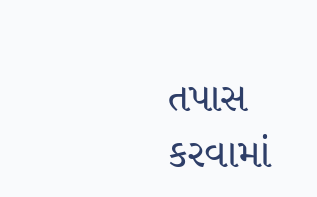તપાસ કરવામાં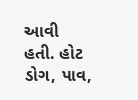આવી હતી. હોટ ડોગ, પાવ,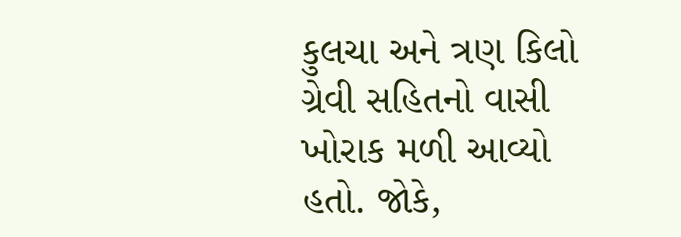કુલચા અને ત્રણ કિલો ગ્રેવી સહિતનો વાસી ખોરાક મળી આવ્યો હતો. જોકે,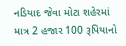નડિયાદ જેવા મોટા શહેરમાં માત્ર 2 હજાર 100 રૂપિયાનો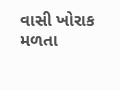વાસી ખોરાક મળતા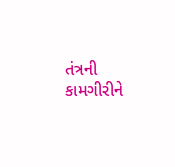તંત્રની કામગીરીને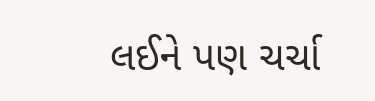લઈને પણ ચર્ચા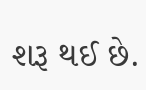શરૂ થઈ છે.